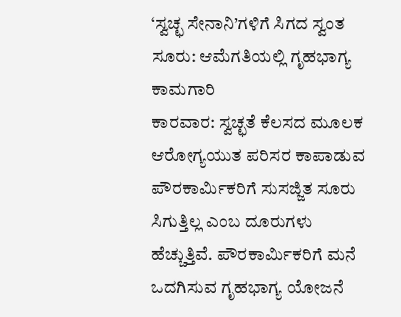‘ಸ್ವಚ್ಛ ಸೇನಾನಿ’ಗಳಿಗೆ ಸಿಗದ ಸ್ವಂತ ಸೂರು: ಆಮೆಗತಿಯಲ್ಲಿ ಗೃಹಭಾಗ್ಯ ಕಾಮಗಾರಿ
ಕಾರವಾರ: ಸ್ವಚ್ಛತೆ ಕೆಲಸದ ಮೂಲಕ ಆರೋಗ್ಯಯುತ ಪರಿಸರ ಕಾಪಾಡುವ ಪೌರಕಾರ್ಮಿಕರಿಗೆ ಸುಸಜ್ಜಿತ ಸೂರು ಸಿಗುತ್ತಿಲ್ಲ ಎಂಬ ದೂರುಗಳು ಹೆಚ್ಚುತ್ತಿವೆ. ಪೌರಕಾರ್ಮಿಕರಿಗೆ ಮನೆ ಒದಗಿಸುವ ಗೃಹಭಾಗ್ಯ ಯೋಜನೆ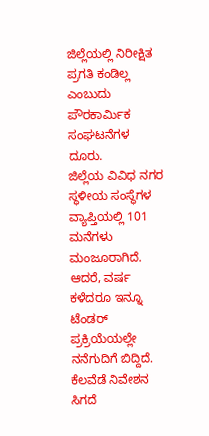ಜಿಲ್ಲೆಯಲ್ಲಿ ನಿರೀಕ್ಷಿತ ಪ್ರಗತಿ ಕಂಡಿಲ್ಲ ಎಂಬುದು ಪೌರಕಾರ್ಮಿಕ ಸಂಘಟನೆಗಳ ದೂರು.
ಜಿಲ್ಲೆಯ ವಿವಿಧ ನಗರ ಸ್ಥಳೀಯ ಸಂಸ್ಥೆಗಳ ವ್ಯಾಪ್ತಿಯಲ್ಲಿ 101 ಮನೆಗಳು ಮಂಜೂರಾಗಿದೆ. ಆದರೆ, ವರ್ಷ ಕಳೆದರೂ ಇನ್ನೂ ಟೆಂಡರ್ ಪ್ರಕ್ರಿಯೆಯಲ್ಲೇ ನನೆಗುದಿಗೆ ಬಿದ್ದಿದೆ. ಕೆಲವೆಡೆ ನಿವೇಶನ ಸಿಗದೆ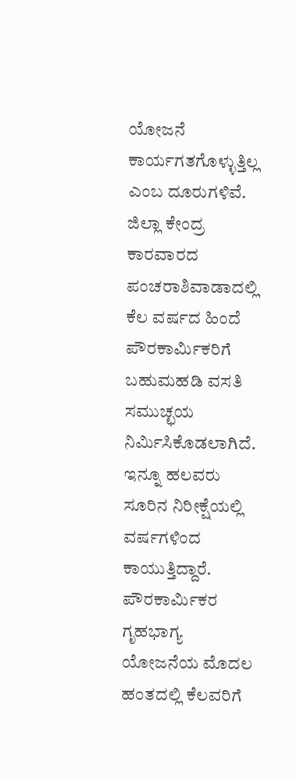ಯೋಜನೆ ಕಾರ್ಯಗತಗೊಳ್ಳುತ್ತಿಲ್ಲ ಎಂಬ ದೂರುಗಳಿವೆ.
ಜಿಲ್ಲಾ ಕೇಂದ್ರ ಕಾರವಾರದ ಪಂಚರಾಶಿವಾಡಾದಲ್ಲಿ ಕೆಲ ವರ್ಷದ ಹಿಂದೆ ಪೌರಕಾರ್ಮಿಕರಿಗೆ ಬಹುಮಹಡಿ ವಸತಿ ಸಮುಚ್ಛಯ ನಿರ್ಮಿಸಿಕೊಡಲಾಗಿದೆ. ಇನ್ನೂ ಹಲವರು ಸೂರಿನ ನಿರೀಕ್ಷೆಯಲ್ಲಿ ವರ್ಷಗಳಿಂದ ಕಾಯುತ್ತಿದ್ದಾರೆ. ಪೌರಕಾರ್ಮಿಕರ ಗೃಹಭಾಗ್ಯ ಯೋಜನೆಯ ಮೊದಲ ಹಂತದಲ್ಲಿ ಕೆಲವರಿಗೆ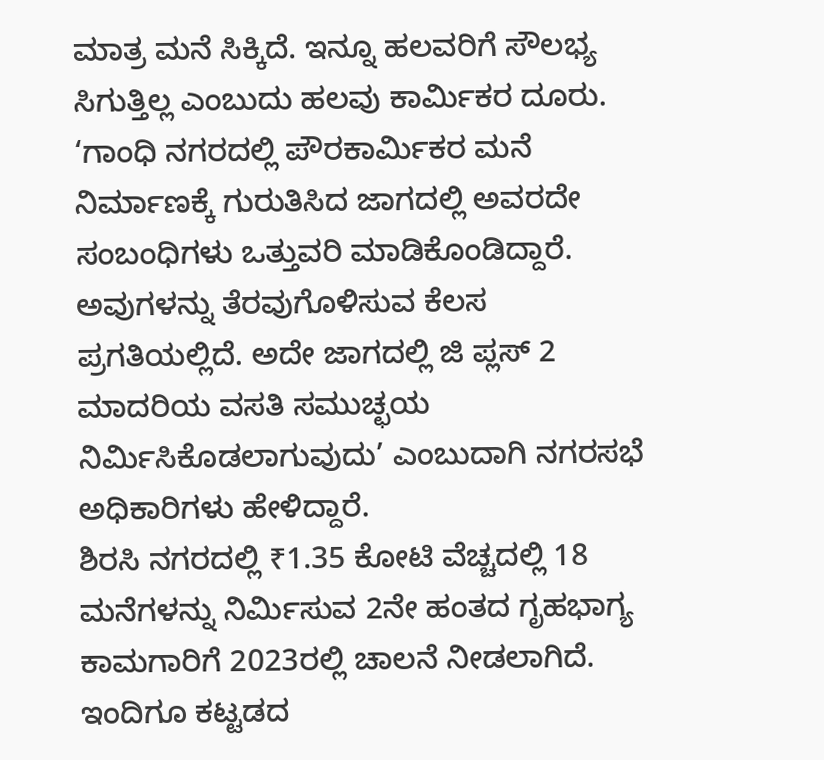ಮಾತ್ರ ಮನೆ ಸಿಕ್ಕಿದೆ. ಇನ್ನೂ ಹಲವರಿಗೆ ಸೌಲಭ್ಯ ಸಿಗುತ್ತಿಲ್ಲ ಎಂಬುದು ಹಲವು ಕಾರ್ಮಿಕರ ದೂರು.
‘ಗಾಂಧಿ ನಗರದಲ್ಲಿ ಪೌರಕಾರ್ಮಿಕರ ಮನೆ ನಿರ್ಮಾಣಕ್ಕೆ ಗುರುತಿಸಿದ ಜಾಗದಲ್ಲಿ ಅವರದೇ ಸಂಬಂಧಿಗಳು ಒತ್ತುವರಿ ಮಾಡಿಕೊಂಡಿದ್ದಾರೆ. ಅವುಗಳನ್ನು ತೆರವುಗೊಳಿಸುವ ಕೆಲಸ ಪ್ರಗತಿಯಲ್ಲಿದೆ. ಅದೇ ಜಾಗದಲ್ಲಿ ಜಿ ಪ್ಲಸ್ 2 ಮಾದರಿಯ ವಸತಿ ಸಮುಚ್ಛಯ ನಿರ್ಮಿಸಿಕೊಡಲಾಗುವುದು’ ಎಂಬುದಾಗಿ ನಗರಸಭೆ ಅಧಿಕಾರಿಗಳು ಹೇಳಿದ್ದಾರೆ.
ಶಿರಸಿ ನಗರದಲ್ಲಿ ₹1.35 ಕೋಟಿ ವೆಚ್ಚದಲ್ಲಿ 18 ಮನೆಗಳನ್ನು ನಿರ್ಮಿಸುವ 2ನೇ ಹಂತದ ಗೃಹಭಾಗ್ಯ ಕಾಮಗಾರಿಗೆ 2023ರಲ್ಲಿ ಚಾಲನೆ ನೀಡಲಾಗಿದೆ. ಇಂದಿಗೂ ಕಟ್ಟಡದ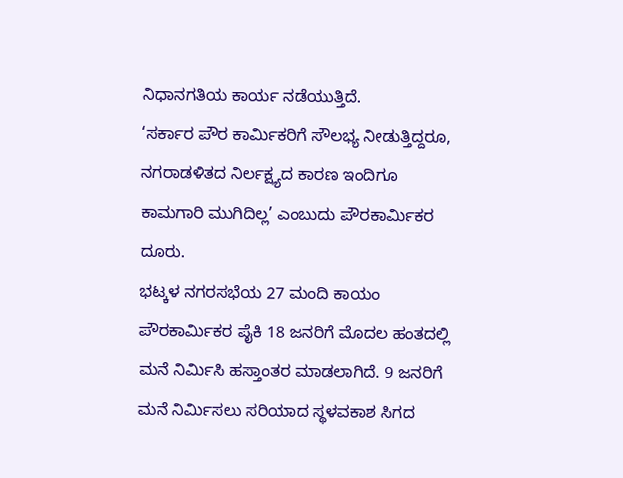ನಿಧಾನಗತಿಯ ಕಾರ್ಯ ನಡೆಯುತ್ತಿದೆ.
‘ಸರ್ಕಾರ ಪೌರ ಕಾರ್ಮಿಕರಿಗೆ ಸೌಲಭ್ಯ ನೀಡುತ್ತಿದ್ದರೂ, ನಗರಾಡಳಿತದ ನಿರ್ಲಕ್ಷ್ಯದ ಕಾರಣ ಇಂದಿಗೂ ಕಾಮಗಾರಿ ಮುಗಿದಿಲ್ಲ’ ಎಂಬುದು ಪೌರಕಾರ್ಮಿಕರ ದೂರು.
ಭಟ್ಕಳ ನಗರಸಭೆಯ 27 ಮಂದಿ ಕಾಯಂ ಪೌರಕಾರ್ಮಿಕರ ಪೈಕಿ 18 ಜನರಿಗೆ ಮೊದಲ ಹಂತದಲ್ಲಿ ಮನೆ ನಿರ್ಮಿಸಿ ಹಸ್ತಾಂತರ ಮಾಡಲಾಗಿದೆ. 9 ಜನರಿಗೆ ಮನೆ ನಿರ್ಮಿಸಲು ಸರಿಯಾದ ಸ್ಥಳವಕಾಶ ಸಿಗದ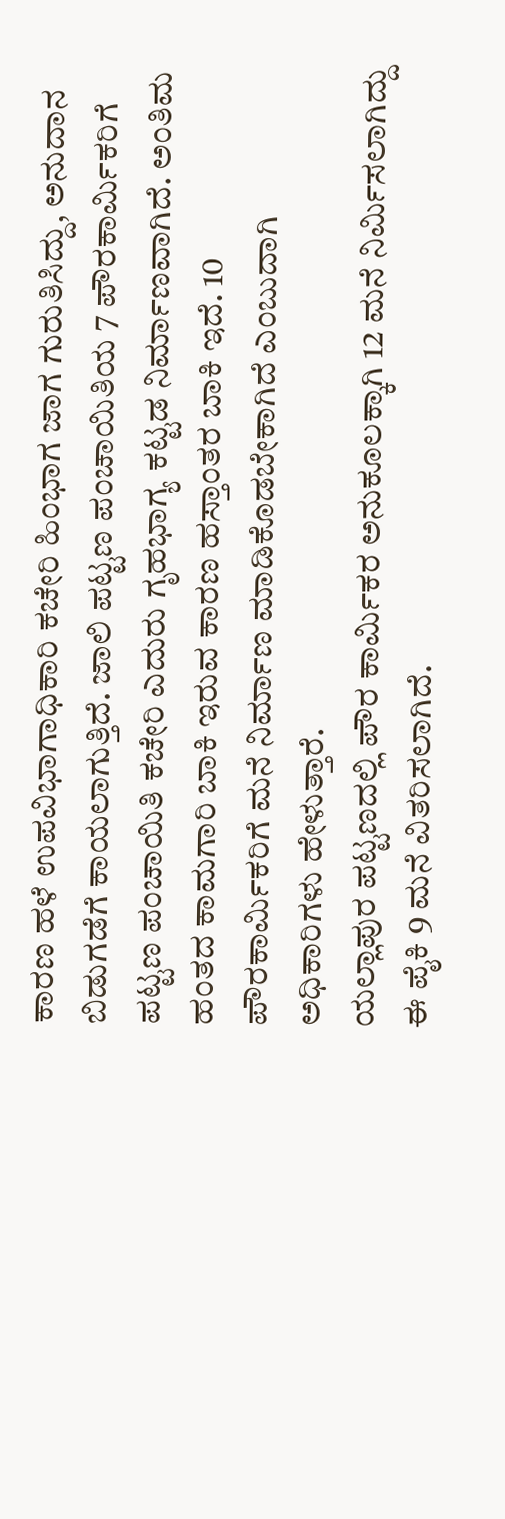ಕಾರಣ ಹಳೆ ಉಪವಿಭಾಗಾಧಿಕಾರಿ ಕಚೇರಿ ಹಿಂಭಾಗ ಜಾಗ ಗುರುತಿಸಿದ್ದು, ಅನುದಾನ ಬಿಡುಗಡೆಗೆ ಕಾಯಲಾಗುತ್ತಿದೆ. ಜಾಲಿ ಪಟ್ಟಣ ಪಂಚಾಯಿತಿಯ 7 ಪೌರಕಾರ್ಮಿಕರಿಗೆ ಪಟ್ಟಣ ಪಂಚಾಯಿತಿ ಕಚೇರಿ ಎದುರು ಗೃಹಭಾಗ್ಯ ಕಟ್ಟಡ ನಿರ್ಮಾಣವಾಗಿದೆ. ಅಂತಿಮ ಹಂತದ ಕಾಮಗಾರಿ ಬಾಕಿ ಇರುವ ಕಾರಣ ಹಸ್ತಾಂತರ ಬಾಕಿ ಇದೆ. 10 ಪೌರಕಾರ್ಮಿಕರಿಗೆ ಮನೆ ನಿರ್ಮಾಣ ಮಾಡಿಕೊಡಬೇಕಾಗಿದೆ ಎಂಬುದಾಗಿ ಅಧಿಕಾರಿಗಳು ಹೇಳುತ್ತಾರೆ.
ಯಲ್ಲಾಪುರ ಪಟ್ಟಣದಲ್ಲಿ ಪೌರ ಕಾರ್ಮಿಕರ ಅನುಕೂಲಕ್ಕಾಗಿ 12 ಮನೆ ನಿರ್ಮಿಸಲಾಗಿದ್ದು ಈ ಪೈಕಿ 9 ಮನೆ ವಿತರಿಸಲಾಗಿದೆ.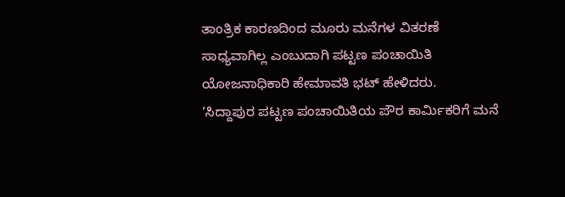ತಾಂತ್ರಿಕ ಕಾರಣದಿಂದ ಮೂರು ಮನೆಗಳ ವಿತರಣೆ ಸಾಧ್ಯವಾಗಿಲ್ಲ ಎಂಬುದಾಗಿ ಪಟ್ಟಣ ಪಂಚಾಯಿತಿ ಯೋಜನಾಧಿಕಾರಿ ಹೇಮಾವತಿ ಭಟ್ ಹೇಳಿದರು.
‘ಸಿದ್ದಾಪುರ ಪಟ್ಟಣ ಪಂಚಾಯಿತಿಯ ಪೌರ ಕಾರ್ಮಿಕರಿಗೆ ಮನೆ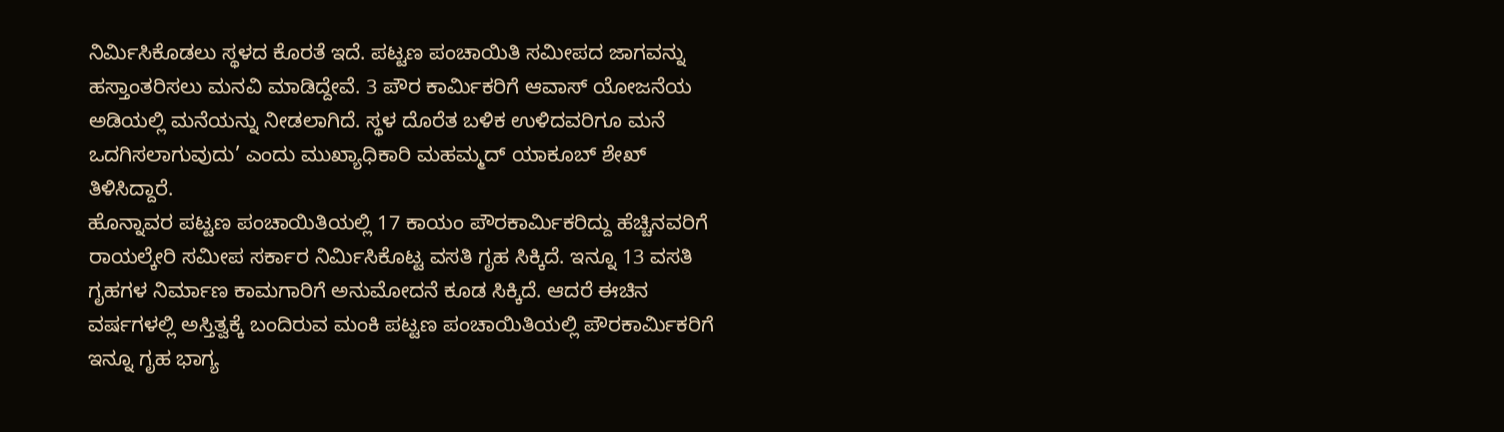ನಿರ್ಮಿಸಿಕೊಡಲು ಸ್ಥಳದ ಕೊರತೆ ಇದೆ. ಪಟ್ಟಣ ಪಂಚಾಯಿತಿ ಸಮೀಪದ ಜಾಗವನ್ನು ಹಸ್ತಾಂತರಿಸಲು ಮನವಿ ಮಾಡಿದ್ದೇವೆ. 3 ಪೌರ ಕಾರ್ಮಿಕರಿಗೆ ಆವಾಸ್ ಯೋಜನೆಯ ಅಡಿಯಲ್ಲಿ ಮನೆಯನ್ನು ನೀಡಲಾಗಿದೆ. ಸ್ಥಳ ದೊರೆತ ಬಳಿಕ ಉಳಿದವರಿಗೂ ಮನೆ ಒದಗಿಸಲಾಗುವುದು’ ಎಂದು ಮುಖ್ಯಾಧಿಕಾರಿ ಮಹಮ್ಮದ್ ಯಾಕೂಬ್ ಶೇಖ್ ತಿಳಿಸಿದ್ದಾರೆ.
ಹೊನ್ನಾವರ ಪಟ್ಟಣ ಪಂಚಾಯಿತಿಯಲ್ಲಿ 17 ಕಾಯಂ ಪೌರಕಾರ್ಮಿಕರಿದ್ದು ಹೆಚ್ಚಿನವರಿಗೆ ರಾಯಲ್ಕೇರಿ ಸಮೀಪ ಸರ್ಕಾರ ನಿರ್ಮಿಸಿಕೊಟ್ಟ ವಸತಿ ಗೃಹ ಸಿಕ್ಕಿದೆ. ಇನ್ನೂ 13 ವಸತಿ ಗೃಹಗಳ ನಿರ್ಮಾಣ ಕಾಮಗಾರಿಗೆ ಅನುಮೋದನೆ ಕೂಡ ಸಿಕ್ಕಿದೆ. ಆದರೆ ಈಚಿನ ವರ್ಷಗಳಲ್ಲಿ ಅಸ್ತಿತ್ವಕ್ಕೆ ಬಂದಿರುವ ಮಂಕಿ ಪಟ್ಟಣ ಪಂಚಾಯಿತಿಯಲ್ಲಿ ಪೌರಕಾರ್ಮಿಕರಿಗೆ ಇನ್ನೂ ಗೃಹ ಭಾಗ್ಯ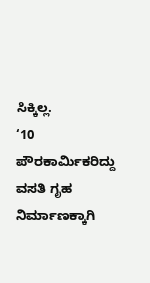ಸಿಕ್ಕಿಲ್ಲ.
‘10 ಪೌರಕಾರ್ಮಿಕರಿದ್ದು ವಸತಿ ಗೃಹ ನಿರ್ಮಾಣಕ್ಕಾಗಿ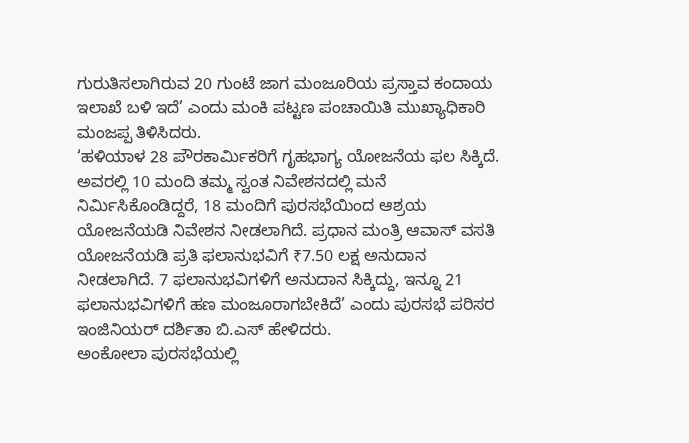ಗುರುತಿಸಲಾಗಿರುವ 20 ಗುಂಟೆ ಜಾಗ ಮಂಜೂರಿಯ ಪ್ರಸ್ತಾವ ಕಂದಾಯ ಇಲಾಖೆ ಬಳಿ ಇದೆ’ ಎಂದು ಮಂಕಿ ಪಟ್ಟಣ ಪಂಚಾಯಿತಿ ಮುಖ್ಯಾಧಿಕಾರಿ ಮಂಜಪ್ಪ ತಿಳಿಸಿದರು.
‘ಹಳಿಯಾಳ 28 ಪೌರಕಾರ್ಮಿಕರಿಗೆ ಗೃಹಭಾಗ್ಯ ಯೋಜನೆಯ ಫಲ ಸಿಕ್ಕಿದೆ. ಅವರಲ್ಲಿ 10 ಮಂದಿ ತಮ್ಮ ಸ್ವಂತ ನಿವೇಶನದಲ್ಲಿ ಮನೆ ನಿರ್ಮಿಸಿಕೊಂಡಿದ್ದರೆ, 18 ಮಂದಿಗೆ ಪುರಸಭೆಯಿಂದ ಆಶ್ರಯ ಯೋಜನೆಯಡಿ ನಿವೇಶನ ನೀಡಲಾಗಿದೆ. ಪ್ರಧಾನ ಮಂತ್ರಿ ಆವಾಸ್ ವಸತಿ ಯೋಜನೆಯಡಿ ಪ್ರತಿ ಫಲಾನುಭವಿಗೆ ₹7.50 ಲಕ್ಷ ಅನುದಾನ ನೀಡಲಾಗಿದೆ. 7 ಫಲಾನುಭವಿಗಳಿಗೆ ಅನುದಾನ ಸಿಕ್ಕಿದ್ದು, ಇನ್ನೂ 21 ಫಲಾನುಭವಿಗಳಿಗೆ ಹಣ ಮಂಜೂರಾಗಬೇಕಿದೆ’ ಎಂದು ಪುರಸಭೆ ಪರಿಸರ ಇಂಜಿನಿಯರ್ ದರ್ಶಿತಾ ಬಿ.ಎಸ್ ಹೇಳಿದರು.
ಅಂಕೋಲಾ ಪುರಸಭೆಯಲ್ಲಿ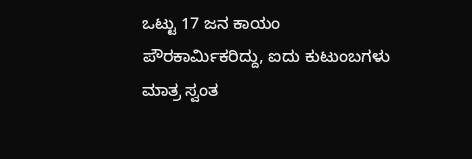ಒಟ್ಟು 17 ಜನ ಕಾಯಂ ಪೌರಕಾರ್ಮಿಕರಿದ್ದು, ಐದು ಕುಟುಂಬಗಳು ಮಾತ್ರ ಸ್ವಂತ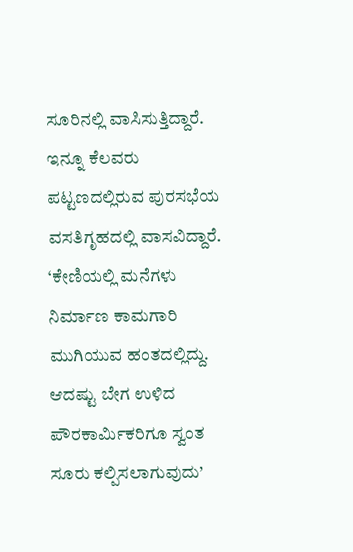ಸೂರಿನಲ್ಲಿ ವಾಸಿಸುತ್ತಿದ್ದಾರೆ. ಇನ್ನೂ ಕೆಲವರು ಪಟ್ಟಣದಲ್ಲಿರುವ ಪುರಸಭೆಯ ವಸತಿಗೃಹದಲ್ಲಿ ವಾಸವಿದ್ದಾರೆ.
‘ಕೇಣಿಯಲ್ಲಿ ಮನೆಗಳು ನಿರ್ಮಾಣ ಕಾಮಗಾರಿ ಮುಗಿಯುವ ಹಂತದಲ್ಲಿದ್ದು. ಆದಷ್ಟು ಬೇಗ ಉಳಿದ ಪೌರಕಾರ್ಮಿಕರಿಗೂ ಸ್ವಂತ ಸೂರು ಕಲ್ಪಿಸಲಾಗುವುದು’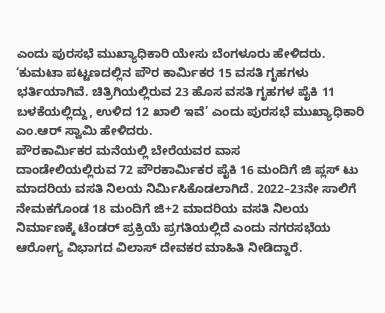ಎಂದು ಪುರಸಭೆ ಮುಖ್ಯಾಧಿಕಾರಿ ಯೇಸು ಬೆಂಗಳೂರು ಹೇಳಿದರು. ‘ಕುಮಟಾ ಪಟ್ಟಣದಲ್ಲಿನ ಪೌರ ಕಾರ್ಮಿಕರ 15 ವಸತಿ ಗೃಹಗಳು ಭರ್ತಿಯಾಗಿವೆ. ಚಿತ್ರಿಗಿಯಲ್ಲಿರುವ 23 ಹೊಸ ವಸತಿ ಗೃಹಗಳ ಪೈಕಿ 11 ಬಳಕೆಯಲ್ಲಿದ್ದು, ಉಳಿದ 12 ಖಾಲಿ ಇವೆ’ ಎಂದು ಪುರಸಭೆ ಮುಖ್ಯಾಧಿಕಾರಿ ಎಂ.ಆರ್ ಸ್ವಾಮಿ ಹೇಳಿದರು.
ಪೌರಕಾರ್ಮಿಕರ ಮನೆಯಲ್ಲಿ ಬೇರೆಯವರ ವಾಸ
ದಾಂಡೇಲಿಯಲ್ಲಿರುವ 72 ಪೌರಕಾರ್ಮಿಕರ ಪೈಕಿ 16 ಮಂದಿಗೆ ಜಿ ಪ್ಲಸ್ ಟು ಮಾದರಿಯ ವಸತಿ ನಿಲಯ ನಿರ್ಮಿಸಿಕೊಡಲಾಗಿದೆ. 2022–23ನೇ ಸಾಲಿಗೆ ನೇಮಕಗೊಂಡ 18 ಮಂದಿಗೆ ಜಿ+2 ಮಾದರಿಯ ವಸತಿ ನಿಲಯ ನಿರ್ಮಾಣಕ್ಕೆ ಟೆಂಡರ್ ಪ್ರಕ್ರಿಯೆ ಪ್ರಗತಿಯಲ್ಲಿದೆ ಎಂದು ನಗರಸಭೆಯ ಆರೋಗ್ಯ ವಿಭಾಗದ ವಿಲಾಸ್ ದೇವಕರ ಮಾಹಿತಿ ನೀಡಿದ್ದಾರೆ.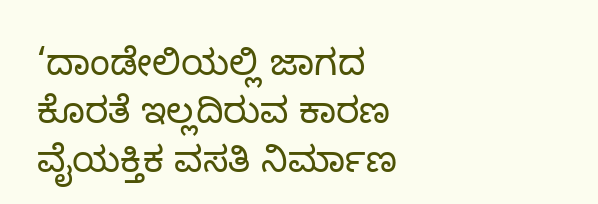‘ದಾಂಡೇಲಿಯಲ್ಲಿ ಜಾಗದ ಕೊರತೆ ಇಲ್ಲದಿರುವ ಕಾರಣ ವೈಯಕ್ತಿಕ ವಸತಿ ನಿರ್ಮಾಣ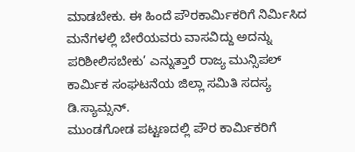ಮಾಡಬೇಕು. ಈ ಹಿಂದೆ ಪೌರಕಾರ್ಮಿಕರಿಗೆ ನಿರ್ಮಿಸಿದ ಮನೆಗಳಲ್ಲಿ ಬೇರೆಯವರು ವಾಸವಿದ್ದು ಅದನ್ನು ಪರಿಶೀಲಿಸಬೇಕು’ ಎನ್ನುತ್ತಾರೆ ರಾಜ್ಯ ಮುನ್ಸಿಪಲ್ ಕಾರ್ಮಿಕ ಸಂಘಟನೆಯ ಜಿಲ್ಲಾ ಸಮಿತಿ ಸದಸ್ಯ ಡಿ.ಸ್ಯಾಮ್ಸನ್.
ಮುಂಡಗೋಡ ಪಟ್ಟಣದಲ್ಲಿ ಪೌರ ಕಾರ್ಮಿಕರಿಗೆ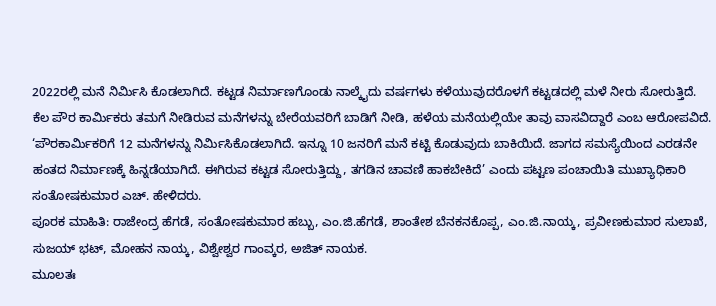2022ರಲ್ಲಿ ಮನೆ ನಿರ್ಮಿಸಿ ಕೊಡಲಾಗಿದೆ. ಕಟ್ಟಡ ನಿರ್ಮಾಣಗೊಂಡು ನಾಲ್ಕೈದು ವರ್ಷಗಳು ಕಳೆಯುವುದರೊಳಗೆ ಕಟ್ಟಡದಲ್ಲಿ ಮಳೆ ನೀರು ಸೋರುತ್ತಿದೆ. ಕೆಲ ಪೌರ ಕಾರ್ಮಿಕರು ತಮಗೆ ನೀಡಿರುವ ಮನೆಗಳನ್ನು ಬೇರೆಯವರಿಗೆ ಬಾಡಿಗೆ ನೀಡಿ, ಹಳೆಯ ಮನೆಯಲ್ಲಿಯೇ ತಾವು ವಾಸವಿದ್ದಾರೆ ಎಂಬ ಆರೋಪವಿದೆ.
‘ಪೌರಕಾರ್ಮಿಕರಿಗೆ 12 ಮನೆಗಳನ್ನು ನಿರ್ಮಿಸಿಕೊಡಲಾಗಿದೆ. ಇನ್ನೂ 10 ಜನರಿಗೆ ಮನೆ ಕಟ್ಟಿ ಕೊಡುವುದು ಬಾಕಿಯಿದೆ. ಜಾಗದ ಸಮಸ್ಯೆಯಿಂದ ಎರಡನೇ ಹಂತದ ನಿರ್ಮಾಣಕ್ಕೆ ಹಿನ್ನಡೆಯಾಗಿದೆ. ಈಗಿರುವ ಕಟ್ಟಡ ಸೋರುತ್ತಿದ್ದು, ತಗಡಿನ ಚಾವಣಿ ಹಾಕಬೇಕಿದೆ’ ಎಂದು ಪಟ್ಟಣ ಪಂಚಾಯಿತಿ ಮುಖ್ಯಾಧಿಕಾರಿ ಸಂತೋಷಕುಮಾರ ಎಚ್. ಹೇಳಿದರು.
ಪೂರಕ ಮಾಹಿತಿ: ರಾಜೇಂದ್ರ ಹೆಗಡೆ, ಸಂತೋಷಕುಮಾರ ಹಬ್ಬು, ಎಂ.ಜಿ.ಹೆಗಡೆ, ಶಾಂತೇಶ ಬೆನಕನಕೊಪ್ಪ, ಎಂ.ಜಿ.ನಾಯ್ಕ, ಪ್ರವೀಣಕುಮಾರ ಸುಲಾಖೆ, ಸುಜಯ್ ಭಟ್, ಮೋಹನ ನಾಯ್ಕ, ವಿಶ್ವೇಶ್ವರ ಗಾಂವ್ಕರ, ಅಜಿತ್ ನಾಯಕ.
ಮೂಲತಃ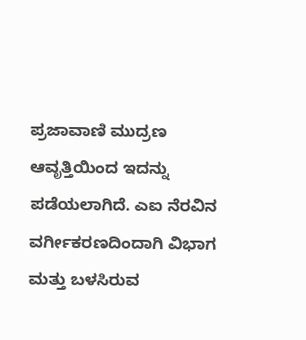ಪ್ರಜಾವಾಣಿ ಮುದ್ರಣ ಆವೃತ್ತಿಯಿಂದ ಇದನ್ನು ಪಡೆಯಲಾಗಿದೆ. ಎಐ ನೆರವಿನ ವರ್ಗೀಕರಣದಿಂದಾಗಿ ವಿಭಾಗ ಮತ್ತು ಬಳಸಿರುವ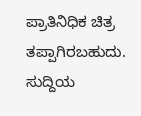ಪ್ರಾತಿನಿಧಿಕ ಚಿತ್ರ ತಪ್ಪಾಗಿರಬಹುದು. ಸುದ್ದಿಯ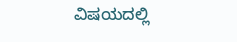ವಿಷಯದಲ್ಲಿ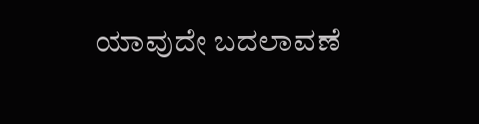ಯಾವುದೇ ಬದಲಾವಣೆ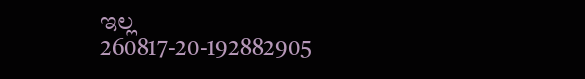ಇಲ್ಲ
260817-20-192882905